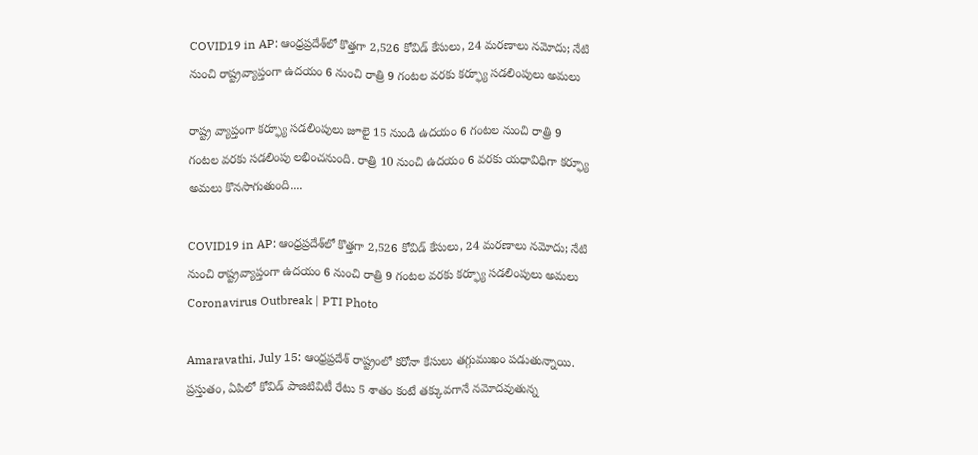COVID19 in AP: ఆంధ్రప్రదేశ్‌లో కొత్తగా 2,526 కోవిడ్ కేసులు, 24 మరణాలు నమోదు; నేటి నుంచి రాష్ట్రవ్యాప్తంగా ఉదయం 6 నుంచి రాత్రి 9 గంటల వరకు కర్ఫ్యూ సడలింపులు అమలు

రాష్ట్ర వ్యాప్తంగా కర్ఫ్యూ సడలింపులు జూలై 15 నుండి ఉదయం 6 గంటల నుంచి రాత్రి 9 గంటల వరకు సడలింపు లభించనుంది. రాత్రి 10 నుంచి ఉదయం 6 వరకు యధావిధిగా కర్ఫ్యూ అమలు కొనసాగుతుంది....

COVID19 in AP: ఆంధ్రప్రదేశ్‌లో కొత్తగా 2,526 కోవిడ్ కేసులు, 24 మరణాలు నమోదు; నేటి నుంచి రాష్ట్రవ్యాప్తంగా ఉదయం 6 నుంచి రాత్రి 9 గంటల వరకు కర్ఫ్యూ సడలింపులు అమలు
Coronavirus Outbreak | PTI Photo

Amaravathi, July 15: ఆంధ్రప్రదేశ్ రాష్ట్రంలో కరోనా కేసులు తగ్గుముఖం పడుతున్నాయి. ప్రస్తుతం, ఏపిలో కోవిడ్ పాజిటివిటీ రేటు 5 శాతం కంటే తక్కువగానే నమోదవుతున్న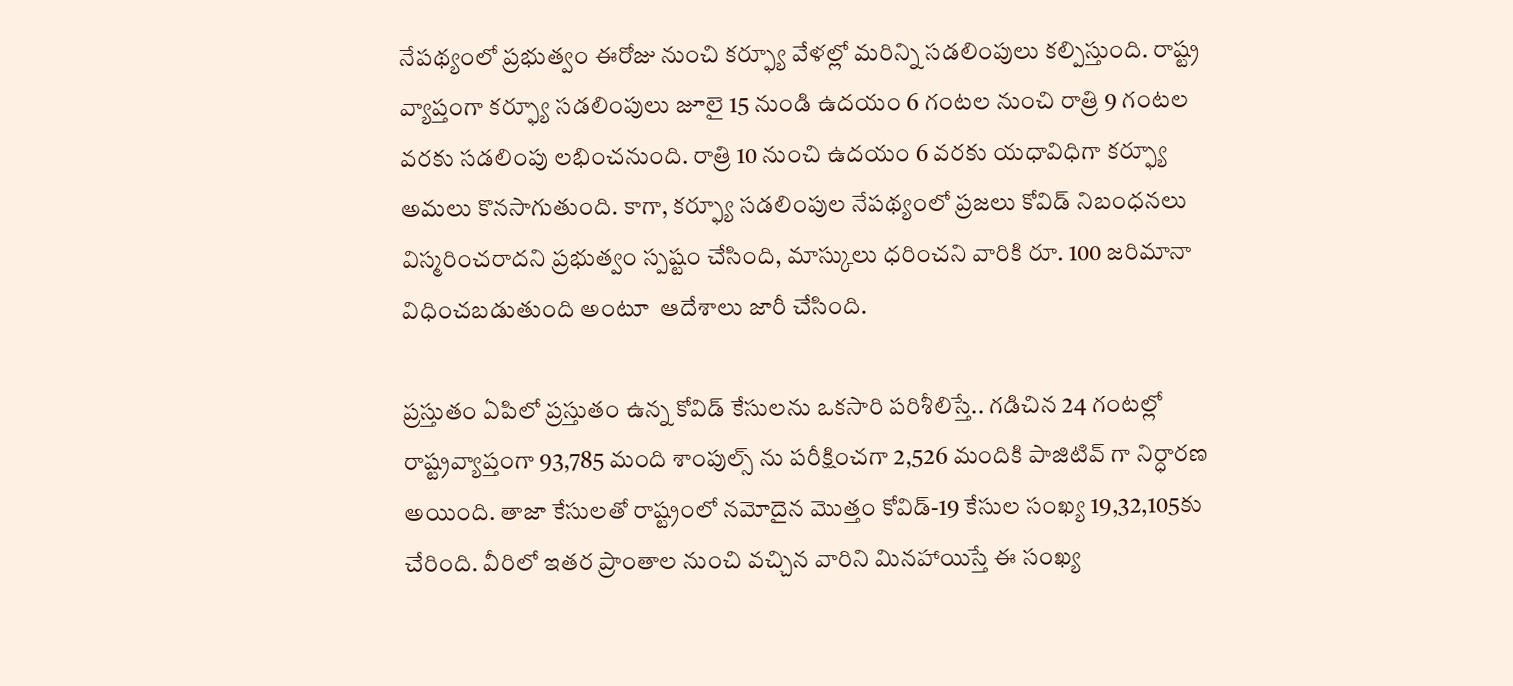నేపథ్యంలో ప్రభుత్వం ఈరోజు నుంచి కర్ఫ్యూ వేళల్లో మరిన్ని సడలింపులు కల్పిస్తుంది. రాష్ట్ర వ్యాప్తంగా కర్ఫ్యూ సడలింపులు జూలై 15 నుండి ఉదయం 6 గంటల నుంచి రాత్రి 9 గంటల వరకు సడలింపు లభించనుంది. రాత్రి 10 నుంచి ఉదయం 6 వరకు యధావిధిగా కర్ఫ్యూ అమలు కొనసాగుతుంది. కాగా, కర్ఫ్యూ సడలింపుల నేపథ్యంలో ప్రజలు కోవిడ్ నిబంధనలు విస్మరించరాదని ప్రభుత్వం స్పష్టం చేసింది, మాస్కులు ధరించని వారికి రూ. 100 జరిమానా విధించబడుతుంది అంటూ  ఆదేశాలు జారీ చేసింది.

ప్రస్తుతం ఏపిలో ప్రస్తుతం ఉన్న కోవిడ్ కేసులను ఒకసారి పరిశీలిస్తే.. గడిచిన 24 గంటల్లో రాష్ట్రవ్యాప్తంగా 93,785 మంది శాంపుల్స్ ను పరీక్షించగా 2,526 మందికి పాజిటివ్ గా నిర్ధారణ అయింది. తాజా కేసులతో రాష్ట్రంలో నమోదైన మొత్తం కోవిడ్-19 కేసుల సంఖ్య 19,32,105కు చేరింది. వీరిలో ఇతర ప్రాంతాల నుంచి వచ్చిన వారిని మినహాయిస్తే ఈ సంఖ్య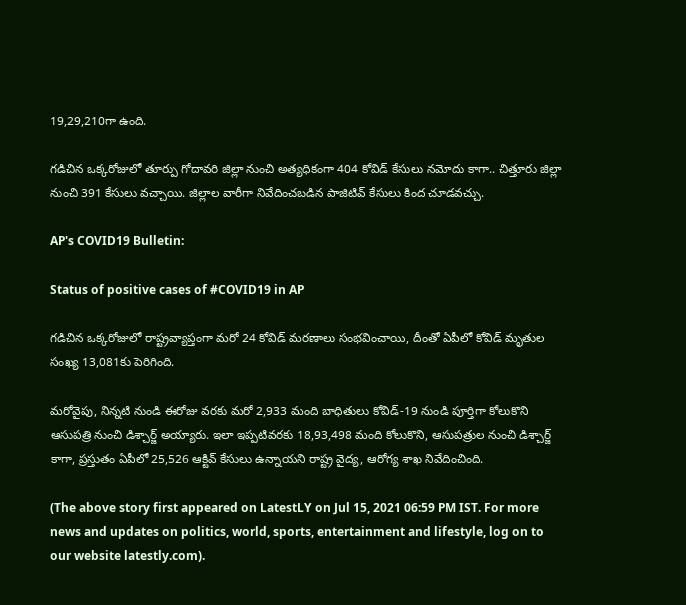19,29,210గా ఉంది.

గడిచిన ఒక్కరోజులో తూర్పు గోదావరి జిల్లా నుంచి అత్యధికంగా 404 కోవిడ్ కేసులు నమోదు కాగా.. చిత్తూరు జిల్లా నుంచి 391 కేసులు వచ్చాయి. జిల్లాల వారీగా నివేదించబడిన పాజిటివ్ కేసులు కింద చూడవచ్చు.

AP's COVID19 Bulletin:

Status of positive cases of #COVID19 in AP

గడిచిన ఒక్కరోజులో రాష్ట్రవ్యాప్తంగా మరో 24 కోవిడ్ మరణాలు సంభవించాయి, దీంతో ఏపీలో కోవిడ్ మృతుల సంఖ్య 13,081కు పెరిగింది.

మరోవైపు, నిన్నటి నుండి ఈరోజు వరకు మరో 2,933 మంది బాధితులు కోవిడ్-19 నుండి పూర్తిగా కోలుకొని ఆసుపత్రి నుంచి డిశ్చార్జ్ అయ్యారు. ఇలా ఇప్పటివరకు 18,93,498 మంది కోలుకొని, ఆసుపత్రుల నుంచి డిశ్చార్జ్ కాగా, ప్రస్తుతం ఏపీలో 25,526 ఆక్టివ్ కేసులు ఉన్నాయని రాష్ట్ర వైద్య, ఆరోగ్య శాఖ నివేదించింది.

(The above story first appeared on LatestLY on Jul 15, 2021 06:59 PM IST. For more news and updates on politics, world, sports, entertainment and lifestyle, log on to our website latestly.com).